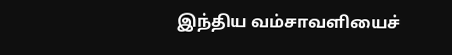இந்திய வம்சாவளியைச்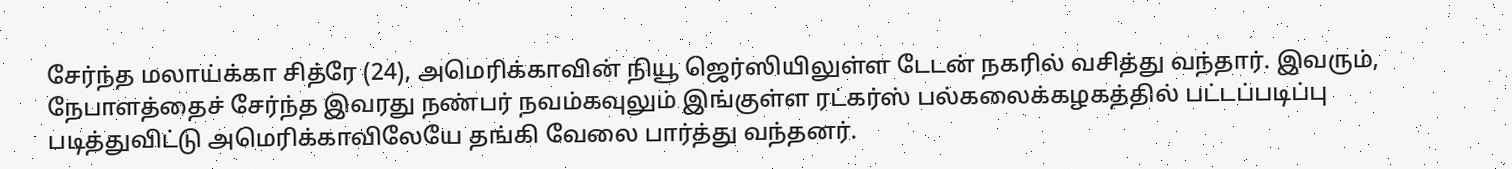சேர்ந்த மலாய்க்கா சித்ரே (24), அமெரிக்காவின் நியூ ஜெர்ஸியிலுள்ள டேடன் நகரில் வசித்து வந்தார். இவரும், நேபாளத்தைச் சேர்ந்த இவரது நண்பர் நவம்கவுலும் இங்குள்ள ரட்கர்ஸ் பல்கலைக்கழகத்தில் பட்டப்படிப்பு படித்துவிட்டு அமெரிக்காவிலேயே தங்கி வேலை பார்த்து வந்தனர்.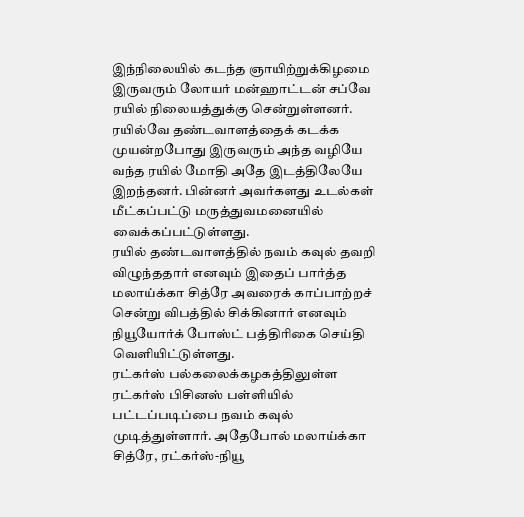இந்நிலையில் கடந்த ஞாயிற்றுக்கிழமை இருவரும் லோயர் மன்ஹாட்டன் சப்வே ரயில் நிலையத்துக்கு சென்றுள்ளனர். ரயில்வே தண்டவாளத்தைக் கடக்க முயன்றபோது இருவரும் அந்த வழியே வந்த ரயில் மோதி அதே இடத்திலேயே இறந்தனர். பின்னர் அவர்களது உடல்கள் மீட்கப்பட்டு மருத்துவமனையில் வைக்கப்பட்டுள்ளது.
ரயில் தண்டவாளத்தில் நவம் கவுல் தவறி விழுந்ததார் எனவும் இதைப் பார்த்த மலாய்க்கா சித்ரே அவரைக் காப்பாற்றச் சென்று விபத்தில் சிக்கினார் எனவும் நியூயோர்க் போஸ்ட் பத்திரிகை செய்தி வெளியிட்டுள்ளது.
ரட்கர்ஸ் பல்கலைக்கழகத்திலுள்ள ரட்கர்ஸ் பிசினஸ் பள்ளியில் பட்டப்படிப்பை நவம் கவுல் முடித்துள்ளார். அதேபோல் மலாய்க்கா சித்ரே, ரட்கர்ஸ்-நியூ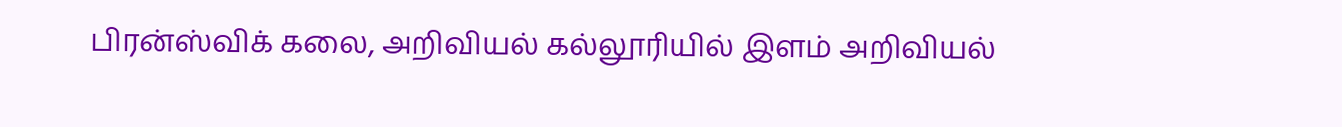பிரன்ஸ்விக் கலை, அறிவியல் கல்லூரியில் இளம் அறிவியல்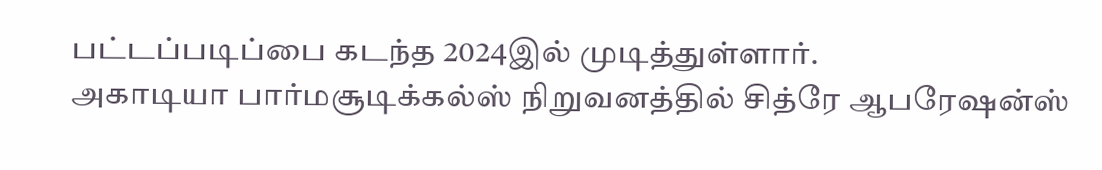பட்டப்படிப்பை கடந்த 2024இல் முடித்துள்ளார்.
அகாடியா பார்மசூடிக்கல்ஸ் நிறுவனத்தில் சித்ரே ஆபரேஷன்ஸ்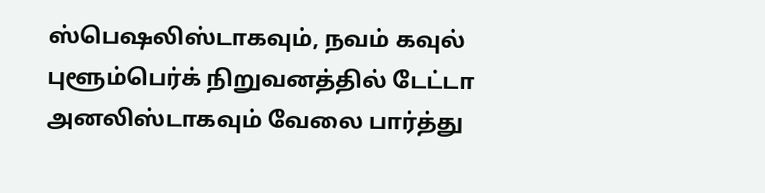ஸ்பெஷலிஸ்டாகவும், நவம் கவுல் புளூம்பெர்க் நிறுவனத்தில் டேட்டா அனலிஸ்டாகவும் வேலை பார்த்து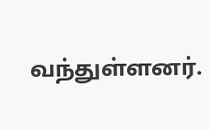வந்துள்ளனர்.